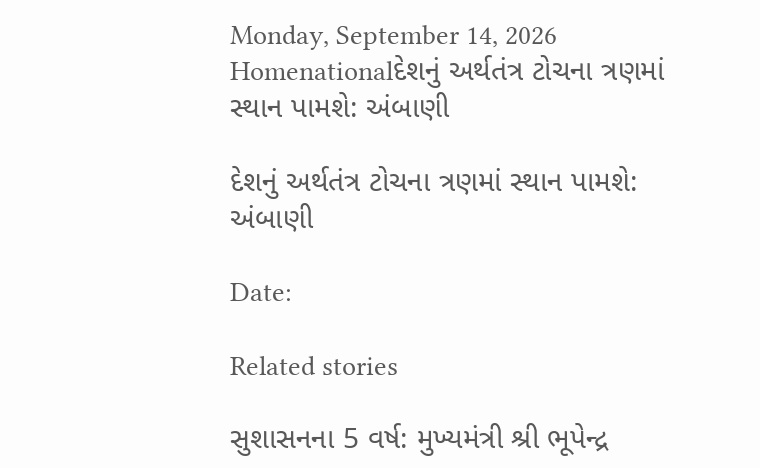Monday, September 14, 2026
Homenationalદેશનું અર્થતંત્ર ટોચના ત્રણમાં સ્થાન પામશે: અંબાણી

દેશનું અર્થતંત્ર ટોચના ત્રણમાં સ્થાન પામશે: અંબાણી

Date:

Related stories

સુશાસનના 5 વર્ષ: મુખ્યમંત્રી શ્રી ભૂપેન્દ્ર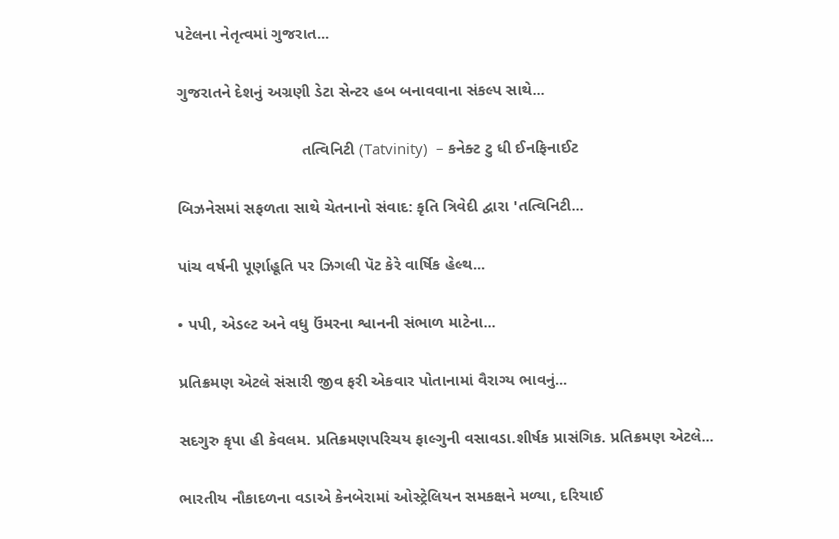પટેલના નેતૃત્વમાં ગુજરાત...

ગુજરાતને દેશનું અગ્રણી ડેટા સેન્ટર હબ બનાવવાના સંકલ્પ સાથે...

                            તત્વિનિટી (Tatvinity)  – કનેક્ટ ટુ ધી ઈનફિનાઈટ

બિઝનેસમાં સફળતા સાથે ચેતનાનો સંવાદ: કૃતિ ત્રિવેદી દ્વારા 'તત્વિનિટી...

પાંચ વર્ષની પૂર્ણાહૂતિ પર ઝિગલી પૅટ કેરે વાર્ષિક હેલ્થ...

• પપી, એડલ્ટ અને વધુ ઉંમરના શ્વાનની સંભાળ માટેના...

પ્રતિક્રમણ એટલે સંસારી જીવ ફરી એકવાર પોતાનામાં વૈરાગ્ય ભાવનું...

સદગુરુ કૃપા હી કેવલમ. પ્રતિક્રમણપરિચય ફાલ્ગુની વસાવડા.શીર્ષક પ્રાસંગિક. પ્રતિક્રમણ એટલે...

ભારતીય નૌકાદળના વડાએ કેનબેરામાં ઓસ્ટ્રેલિયન સમકક્ષને મળ્યા, દરિયાઈ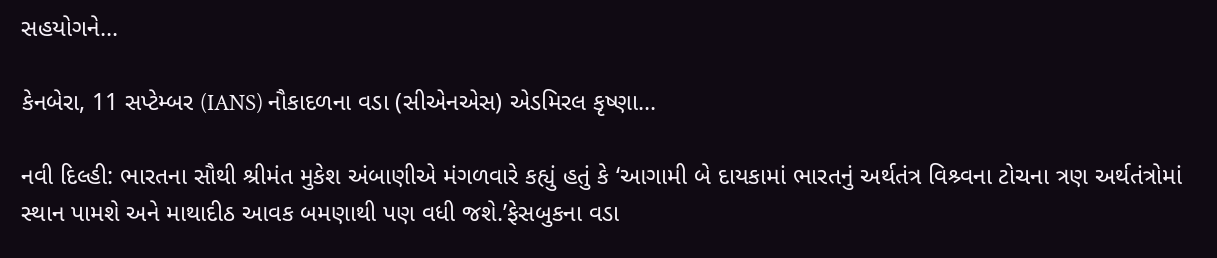સહયોગને...

કેનબેરા, 11 સપ્ટેમ્બર (IANS) નૌકાદળના વડા (સીએનએસ) એડમિરલ કૃષ્ણા...

નવી દિલ્હી: ભારતના સૌથી શ્રીમંત મુકેશ અંબાણીએ મંગળવારે કહ્યું હતું કે ‘આગામી બે દાયકામાં ભારતનું અર્થતંત્ર વિશ્ર્વના ટોચના ત્રણ અર્થતંત્રોમાં સ્થાન પામશે અને માથાદીઠ આવક બમણાથી પણ વધી જશે.’ફેસબુકના વડા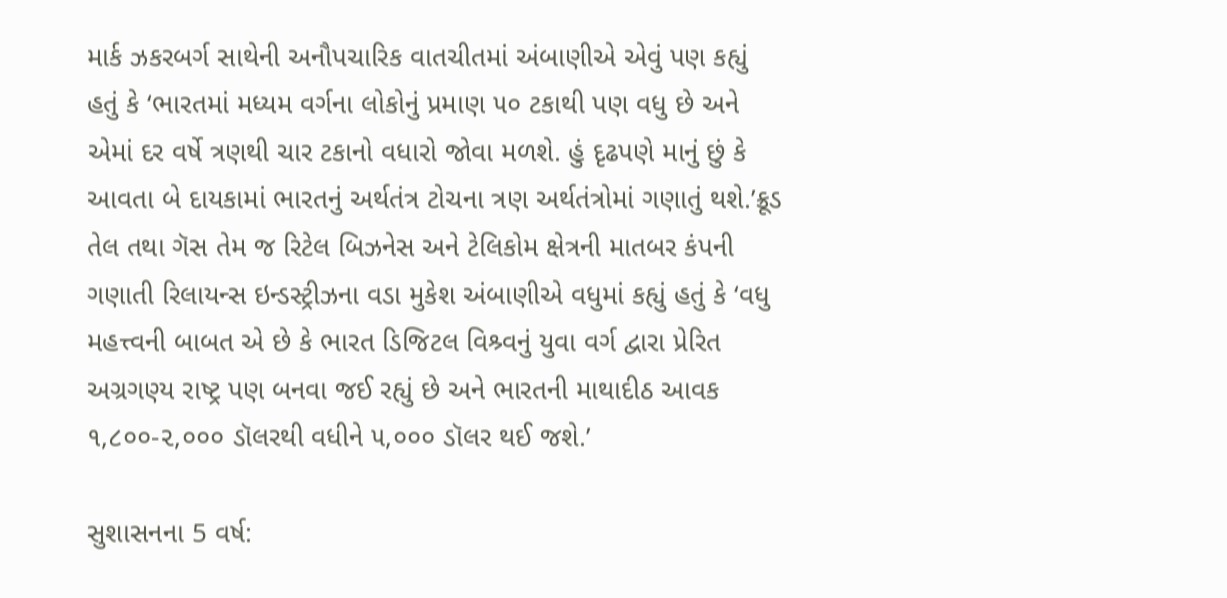માર્ક ઝકરબર્ગ સાથેની અનૌપચારિક વાતચીતમાં અંબાણીએ એવું પણ કહ્યું હતું કે ‘ભારતમાં મધ્યમ વર્ગના લોકોનું પ્રમાણ ૫૦ ટકાથી પણ વધુ છે અને એમાં દર વર્ષે ત્રણથી ચાર ટકાનો વધારો જોવા મળશે. હું દૃઢપણે માનું છું કે આવતા બે દાયકામાં ભારતનું અર્થતંત્ર ટોચના ત્રણ અર્થતંત્રોમાં ગણાતું થશે.’ક્રૂડ તેલ તથા ગૅસ તેમ જ રિટેલ બિઝનેસ અને ટેલિકોમ ક્ષેત્રની માતબર કંપની ગણાતી રિલાયન્સ ઇન્ડસ્ટ્રીઝના વડા મુકેશ અંબાણીએ વધુમાં કહ્યું હતું કે ‘વધુ મહત્ત્વની બાબત એ છે કે ભારત ડિજિટલ વિશ્ર્વનું યુવા વર્ગ દ્વારા પ્રેરિત અગ્રગણ્ય રાષ્ટ્ર પણ બનવા જઈ રહ્યું છે અને ભારતની માથાદીઠ આવક ૧,૮૦૦-૨,૦૦૦ ડૉલરથી વધીને ૫,૦૦૦ ડૉલર થઈ જશે.’

સુશાસનના 5 વર્ષ: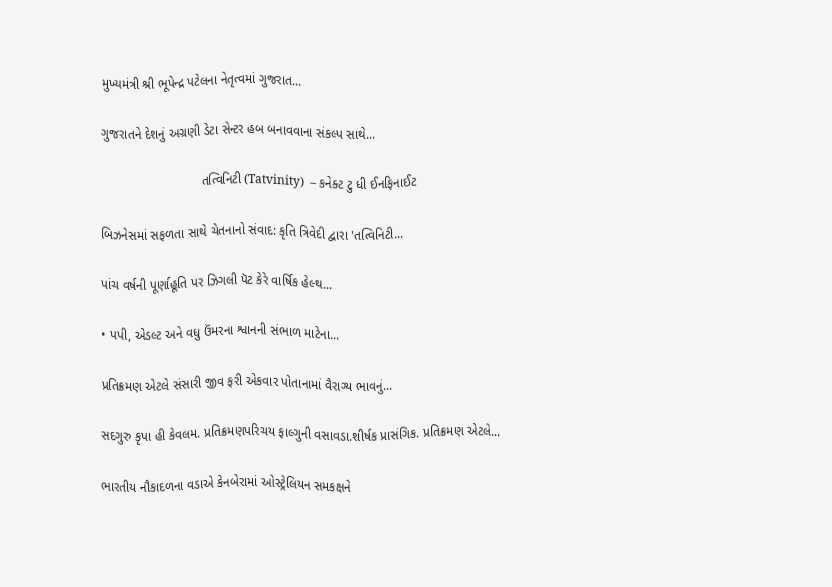મુખ્યમંત્રી શ્રી ભૂપેન્દ્ર પટેલના નેતૃત્વમાં ગુજરાત...

ગુજરાતને દેશનું અગ્રણી ડેટા સેન્ટર હબ બનાવવાના સંકલ્પ સાથે...

                            તત્વિનિટી (Tatvinity)  – કનેક્ટ ટુ ધી ઈનફિનાઈટ

બિઝનેસમાં સફળતા સાથે ચેતનાનો સંવાદ: કૃતિ ત્રિવેદી દ્વારા 'તત્વિનિટી...

પાંચ વર્ષની પૂર્ણાહૂતિ પર ઝિગલી પૅટ કેરે વાર્ષિક હેલ્થ...

• પપી, એડલ્ટ અને વધુ ઉંમરના શ્વાનની સંભાળ માટેના...

પ્રતિક્રમણ એટલે સંસારી જીવ ફરી એકવાર પોતાનામાં વૈરાગ્ય ભાવનું...

સદગુરુ કૃપા હી કેવલમ. પ્રતિક્રમણપરિચય ફાલ્ગુની વસાવડા.શીર્ષક પ્રાસંગિક. પ્રતિક્રમણ એટલે...

ભારતીય નૌકાદળના વડાએ કેનબેરામાં ઓસ્ટ્રેલિયન સમકક્ષને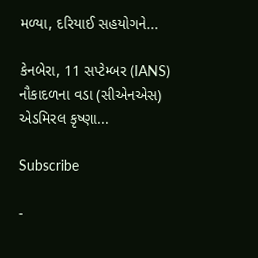મળ્યા, દરિયાઈ સહયોગને...

કેનબેરા, 11 સપ્ટેમ્બર (IANS) નૌકાદળના વડા (સીએનએસ) એડમિરલ કૃષ્ણા...

Subscribe

-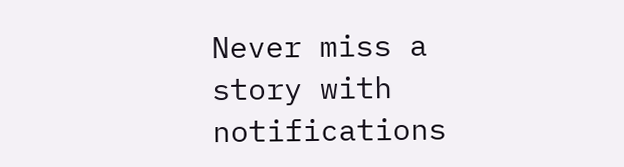Never miss a story with notifications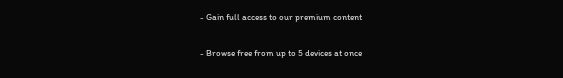- Gain full access to our premium content

- Browse free from up to 5 devices at once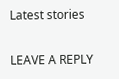Latest stories

LEAVE A REPLY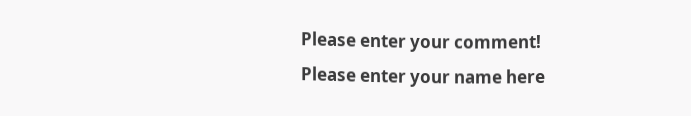Please enter your comment!
Please enter your name here